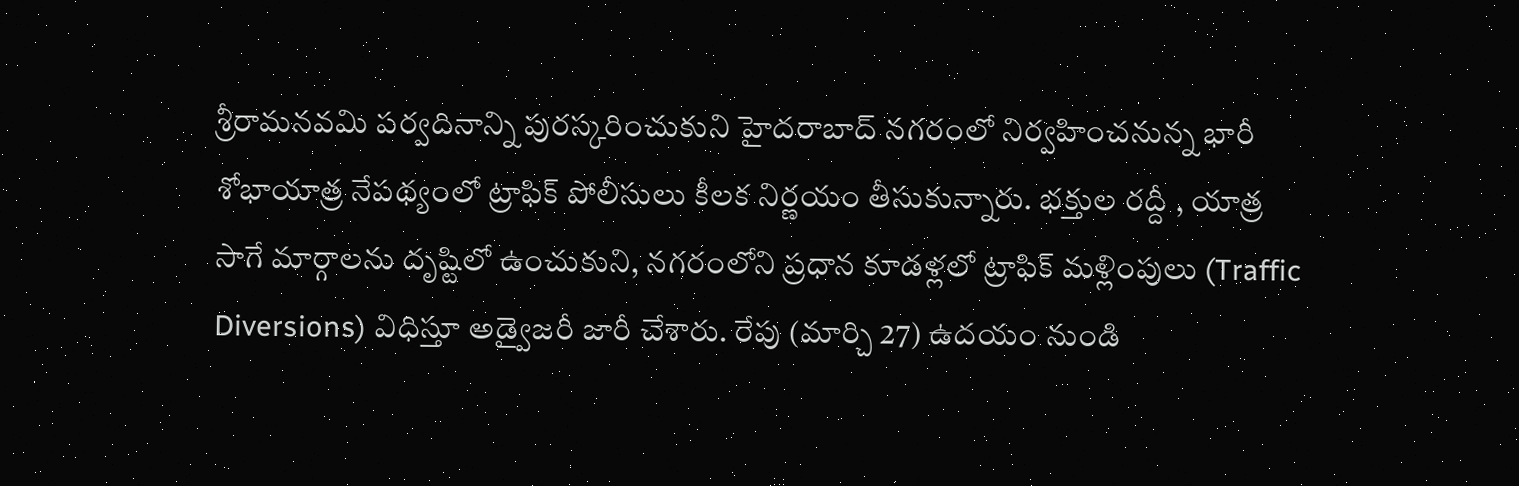శ్రీరామనవమి పర్వదినాన్ని పురస్కరించుకుని హైదరాబాద్ నగరంలో నిర్వహించనున్న భారీ శోభాయాత్ర నేపథ్యంలో ట్రాఫిక్ పోలీసులు కీలక నిర్ణయం తీసుకున్నారు. భక్తుల రద్దీ , యాత్ర సాగే మార్గాలను దృష్టిలో ఉంచుకుని, నగరంలోని ప్రధాన కూడళ్లలో ట్రాఫిక్ మళ్లింపులు (Traffic Diversions) విధిస్తూ అడ్వైజరీ జారీ చేశారు. రేపు (మార్చి 27) ఉదయం నుండి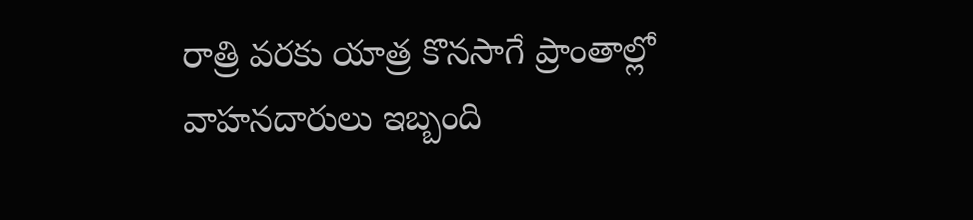రాత్రి వరకు యాత్ర కొనసాగే ప్రాంతాల్లో వాహనదారులు ఇబ్బంది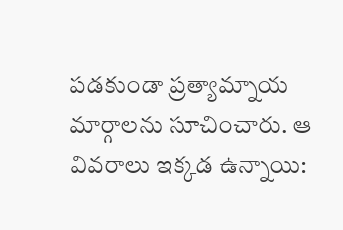పడకుండా ప్రత్యామ్నాయ మార్గాలను సూచించారు. ఆ వివరాలు ఇక్కడ ఉన్నాయి: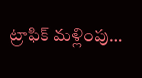ట్రాఫిక్ మళ్లింపు…